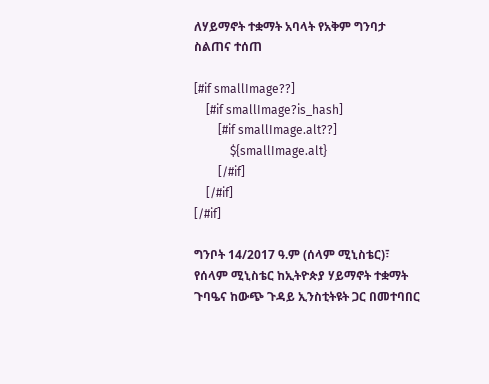ለሃይማኖት ተቋማት አባላት የአቅም ግንባታ ስልጠና ተሰጠ

[#if smallImage??]
    [#if smallImage?is_hash]
        [#if smallImage.alt??]
            ${smallImage.alt}
        [/#if]
    [/#if]
[/#if]

ግንቦት 14/2017 ዓ.ም (ሰላም ሚኒስቴር)፣ የሰላም ሚኒስቴር ከኢትዮጵያ ሃይማኖት ተቋማት ጉባዔና ከውጭ ጉዳይ ኢንስቲትዩት ጋር በመተባበር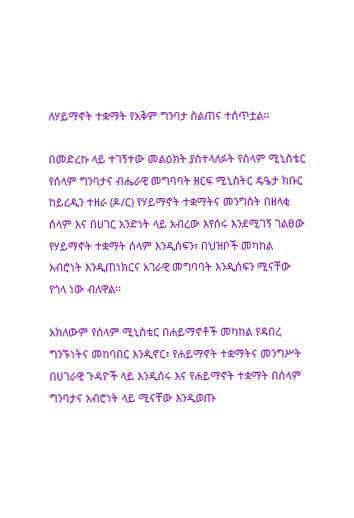ለሃይማኖት ተቋማት የአቅም ግንባታ ስልጠና ተሰጥቷል፡፡

በመድረኩ ላይ ተገኝተው መልዕክት ያስተላለፉት የሰላም ሚኒስቴር የሰላም ግንባታና ብሔራዊ መግባባት ዘርፍ ሚኒስትር ዴዔታ ክቡር ከይረዲን ተዘራ (ዶ/ር) የሃይማኖት ተቋማትና መንግስት በዘላቂ ሰላም እና በሀገር አንድነት ላይ አብረው እየሰሩ እንደሚገኝ ገልፀው የሃይማኖት ተቋማት ሰላም እንዲሰፍን፣ በህዝቦች መካከል አብሮነት እንዲጠነክርና አገራዊ መግባባት እንዲሰፍን ሚናቸው የጎላ ነው ብለዋል፡፡

አክለውም የሰላም ሚኒስቴር በሐይማኖቶች መካከል የዳበረ ግንኙነትና መከባበር እንዲኖር፣ የሐይማኖት ተቋማትና መንግሥት በሀገራዊ ጉዳዮች ላይ እንዲሰሩ እና የሐይማኖት ተቋማት በሰላም ግንባታና አብሮነት ላይ ሚናቸው እንዲወጡ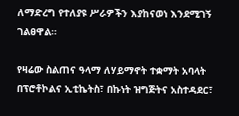ለማድረግ የተለያዩ ሥራዎችን እያከናወነ እንደሚገኝ ገልፀዋል።

የዛሬው ስልጠና ዓላማ ለሃይማኖት ተቋማት አባላት በፕሮቶኮልና ኢቲኬትስ፣ በኩነት ዝግጅትና አስተዳደር፣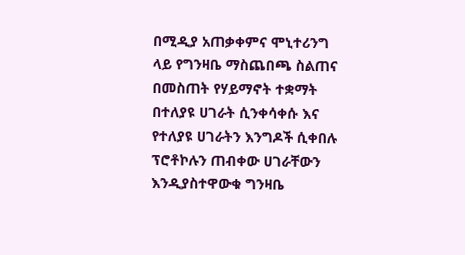በሚዲያ አጠቃቀምና ሞኒተሪንግ ላይ የግንዛቤ ማስጨበጫ ስልጠና በመስጠት የሃይማኖት ተቋማት በተለያዩ ሀገራት ሲንቀሳቀሱ እና የተለያዩ ሀገራትን እንግዶች ሲቀበሉ ፕሮቶኮሉን ጠብቀው ሀገራቸውን እንዲያስተዋውቁ ግንዛቤ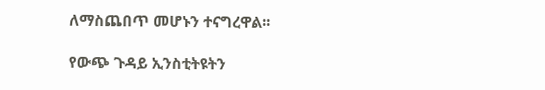ለማስጨበጥ መሆኑን ተናግረዋል፡፡

የውጭ ጉዳይ ኢንስቲትዩትን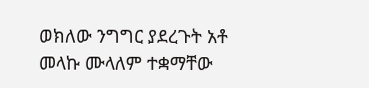ወክለው ንግግር ያደረጉት አቶ መላኩ ሙላለም ተቋማቸው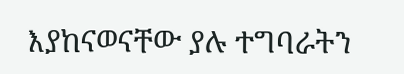እያከናወናቸው ያሉ ተግባራትን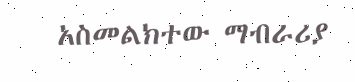አስመልክተው ማብራሪያ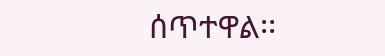ሰጥተዋል፡፡